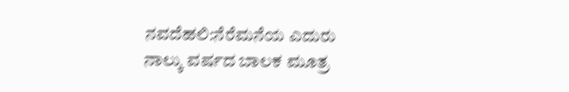ನವದೆಹಲಿ:ನೆರೆಮನೆಯ ಎದುರು ನಾಲ್ಕು ವರ್ಷದ ಬಾಲಕ ಮೂತ್ರ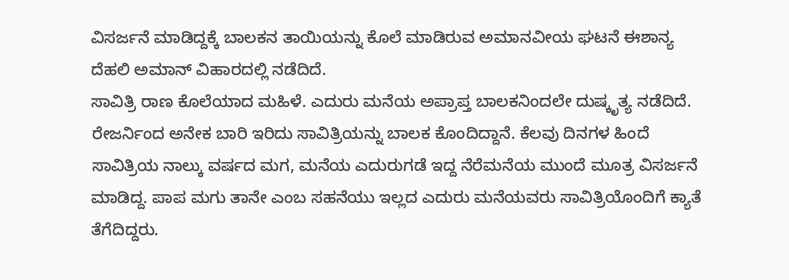ವಿಸರ್ಜನೆ ಮಾಡಿದ್ದಕ್ಕೆ ಬಾಲಕನ ತಾಯಿಯನ್ನು ಕೊಲೆ ಮಾಡಿರುವ ಅಮಾನವೀಯ ಘಟನೆ ಈಶಾನ್ಯ ದೆಹಲಿ ಅಮಾನ್ ವಿಹಾರದಲ್ಲಿ ನಡೆದಿದೆ.
ಸಾವಿತ್ರಿ ರಾಣ ಕೊಲೆಯಾದ ಮಹಿಳೆ. ಎದುರು ಮನೆಯ ಅಪ್ರಾಪ್ತ ಬಾಲಕನಿಂದಲೇ ದುಷ್ಕೃತ್ಯ ನಡೆದಿದೆ. ರೇಜರ್ನಿಂದ ಅನೇಕ ಬಾರಿ ಇರಿದು ಸಾವಿತ್ರಿಯನ್ನು ಬಾಲಕ ಕೊಂದಿದ್ದಾನೆ. ಕೆಲವು ದಿನಗಳ ಹಿಂದೆ ಸಾವಿತ್ರಿಯ ನಾಲ್ಕು ವರ್ಷದ ಮಗ, ಮನೆಯ ಎದುರುಗಡೆ ಇದ್ದ ನೆರೆಮನೆಯ ಮುಂದೆ ಮೂತ್ರ ವಿಸರ್ಜನೆ ಮಾಡಿದ್ದ. ಪಾಪ ಮಗು ತಾನೇ ಎಂಬ ಸಹನೆಯು ಇಲ್ಲದ ಎದುರು ಮನೆಯವರು ಸಾವಿತ್ರಿಯೊಂದಿಗೆ ಕ್ಯಾತೆ ತೆಗೆದಿದ್ದರು.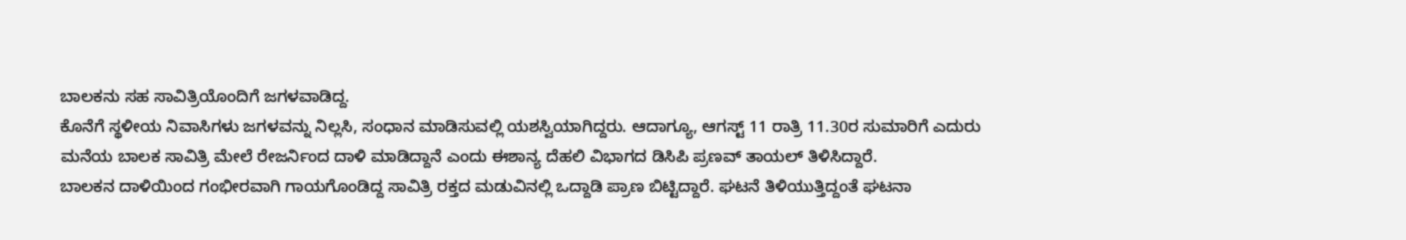ಬಾಲಕನು ಸಹ ಸಾವಿತ್ರಿಯೊಂದಿಗೆ ಜಗಳವಾಡಿದ್ದ.
ಕೊನೆಗೆ ಸ್ಥಳೀಯ ನಿವಾಸಿಗಳು ಜಗಳವನ್ನು ನಿಲ್ಲಸಿ, ಸಂಧಾನ ಮಾಡಿಸುವಲ್ಲಿ ಯಶಸ್ವಿಯಾಗಿದ್ದರು. ಆದಾಗ್ಯೂ, ಆಗಸ್ಟ್ 11 ರಾತ್ರಿ 11.30ರ ಸುಮಾರಿಗೆ ಎದುರು ಮನೆಯ ಬಾಲಕ ಸಾವಿತ್ರಿ ಮೇಲೆ ರೇಜರ್ನಿಂದ ದಾಳಿ ಮಾಡಿದ್ದಾನೆ ಎಂದು ಈಶಾನ್ಯ ದೆಹಲಿ ವಿಭಾಗದ ಡಿಸಿಪಿ ಪ್ರಣವ್ ತಾಯಲ್ ತಿಳಿಸಿದ್ದಾರೆ.
ಬಾಲಕನ ದಾಳಿಯಿಂದ ಗಂಭೀರವಾಗಿ ಗಾಯಗೊಂಡಿದ್ದ ಸಾವಿತ್ರಿ ರಕ್ತದ ಮಡುವಿನಲ್ಲಿ ಒದ್ದಾಡಿ ಪ್ರಾಣ ಬಿಟ್ಟಿದ್ದಾರೆ. ಘಟನೆ ತಿಳಿಯುತ್ತಿದ್ದಂತೆ ಘಟನಾ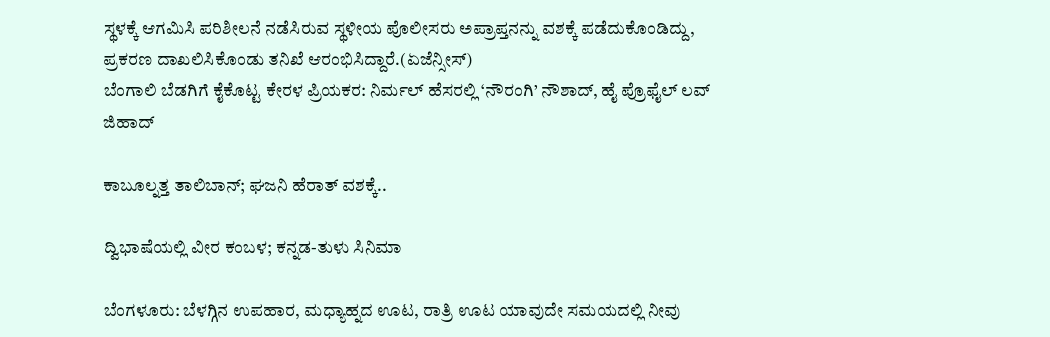ಸ್ಥಳಕ್ಕೆ ಆಗಮಿಸಿ ಪರಿಶೀಲನೆ ನಡೆಸಿರುವ ಸ್ಥಳೀಯ ಪೊಲೀಸರು ಅಪ್ರಾಪ್ತನನ್ನು ವಶಕ್ಕೆ ಪಡೆದುಕೊಂಡಿದ್ದು, ಪ್ರಕರಣ ದಾಖಲಿಸಿಕೊಂಡು ತನಿಖೆ ಆರಂಭಿಸಿದ್ದಾರೆ.(ಏಜೆನ್ಸೀಸ್)
ಬೆಂಗಾಲಿ ಬೆಡಗಿಗೆ ಕೈಕೊಟ್ಟ ಕೇರಳ ಪ್ರಿಯಕರ: ನಿರ್ಮಲ್ ಹೆಸರಲ್ಲಿ ‘ನೌರಂಗಿ’ ನೌಶಾದ್, ಹೈ ಪ್ರೊಫೈಲ್ ಲವ್ ಜಿಹಾದ್

ಕಾಬೂಲ್ನತ್ತ ತಾಲಿಬಾನ್; ಘಜನಿ ಹೆರಾತ್ ವಶಕ್ಕೆ..

ದ್ವಿಭಾಷೆಯಲ್ಲಿ ವೀರ ಕಂಬಳ; ಕನ್ನಡ-ತುಳು ಸಿನಿಮಾ

ಬೆಂಗಳೂರು: ಬೆಳಗ್ಗಿನ ಉಪಹಾರ, ಮಧ್ಯಾಹ್ನದ ಊಟ, ರಾತ್ರಿ ಊಟ ಯಾವುದೇ ಸಮಯದಲ್ಲಿ ನೀವು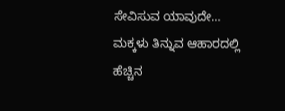ಸೇವಿಸುವ ಯಾವುದೇ…
ಮಕ್ಕಳು ತಿನ್ನುವ ಆಹಾರದಲ್ಲಿ ಹೆಚ್ಚಿನ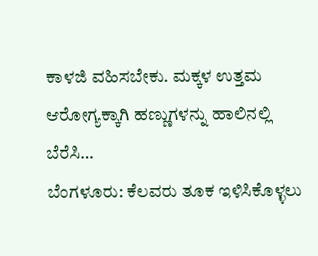ಕಾಳಜಿ ವಹಿಸಬೇಕು. ಮಕ್ಕಳ ಉತ್ತಮ ಆರೋಗ್ಯಕ್ಕಾಗಿ ಹಣ್ಣುಗಳನ್ನು ಹಾಲಿನಲ್ಲಿ ಬೆರೆಸಿ…
ಬೆಂಗಳೂರು: ಕೆಲವರು ತೂಕ ಇಳಿಸಿಕೊಳ್ಳಲು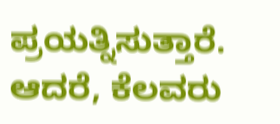ಪ್ರಯತ್ನಿಸುತ್ತಾರೆ. ಆದರೆ, ಕೆಲವರು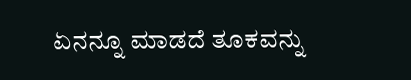ಏನನ್ನೂ ಮಾಡದೆ ತೂಕವನ್ನು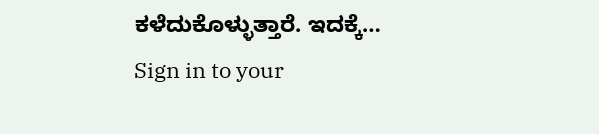ಕಳೆದುಕೊಳ್ಳುತ್ತಾರೆ. ಇದಕ್ಕೆ…
Sign in to your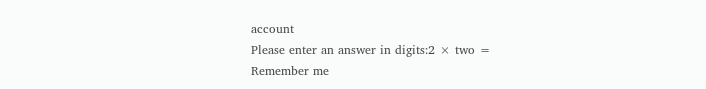account
Please enter an answer in digits:2 × two =
Remember me